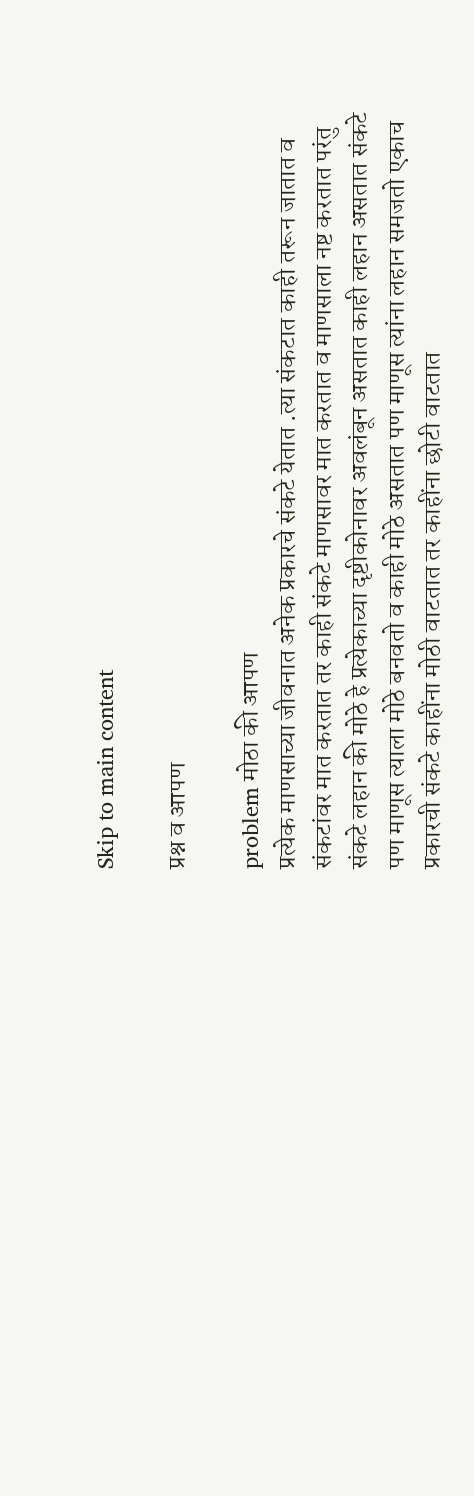Skip to main content

प्रश्न व आपण

problem मोठा की आपण
प्रत्येक माणसाच्या जीवनात अनेक प्रकारचे संकटे येतात .त्या संकटात काही तरून जातात व संकटांवर मात करतात तर काही संकटे माणसावर मात करतात व माणसाला नष्ट करतात परंतु संकटे लहान की मोठे हे प्रत्येकाच्या दृष्टीकोनावर अवलंबून असतात काही लहान असतात संकटे पण माणूस त्याला मोठे बनवतो व काही मोठे असतात पण माणूस त्यांना लहान समजतो एकाच प्रकारची संकटे काहींना मोठी वाटतात तर काहींना छोटी वाटतात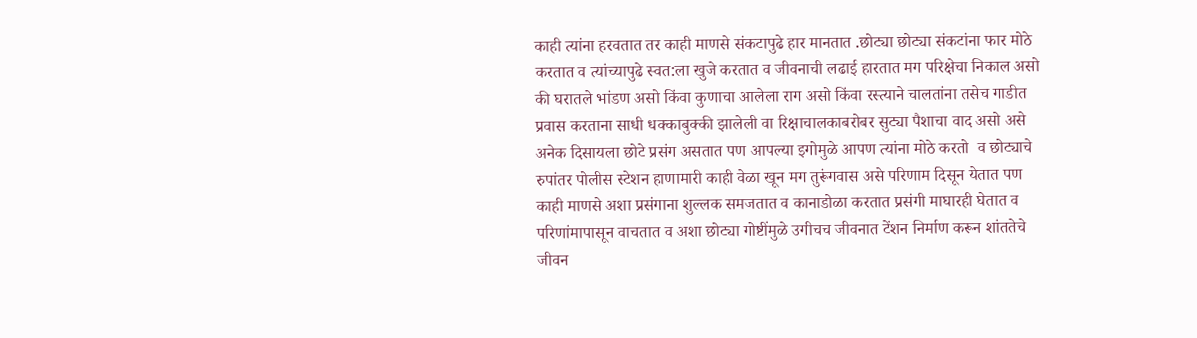काही त्यांना हरवतात तर काही माणसे संकटापुढे हार मानतात .छोट्या छोट्या संकटांना फार मोठे करतात व त्यांच्यापुढे स्वत:ला खुजे करतात व जीवनाची लढाई हारतात मग परिक्षेचा निकाल असो की घरातले भांडण असो किंवा कुणाचा आलेला राग असो किंवा रस्त्याने चालतांना तसेच गाडीत प्रवास करताना साधी धक्काबुक्की झालेली वा रिक्षाचालकाबरोबर सुट्या पैशाचा वाद असो असे अनेक दिसायला छोटे प्रसंग असतात पण आपल्या इगोमुळे आपण त्यांना मोठे करतो  व छोट्याचे रुपांतर पोलीस स्टेशन हाणामारी काही वेळा खून मग तुरूंगवास असे परिणाम दिसून येतात पण काही माणसे अशा प्रसंगाना शुल्लक समजतात व कानाडोळा करतात प्रसंगी माघारही घेतात व  परिणांमापासून वाचतात व अशा छोट्या गोष्टींमुळे उगीचच जीवनात टेंशन निर्माण करून शांततेचे जीवन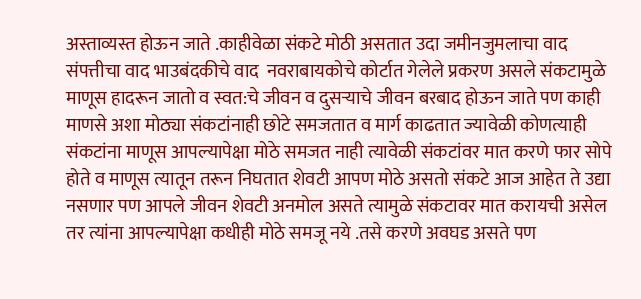अस्ताव्यस्त होऊन जाते .काहीवेळा संकटे मोठी असतात उदा जमीनजुमलाचा वाद संपत्तीचा वाद भाउबंदकीचे वाद  नवराबायकोचे कोर्टात गेलेले प्रकरण असले संकटामुळे माणूस हादरून जातो व स्वत:चे जीवन व दुसर्‍याचे जीवन बरबाद होऊन जाते पण काही माणसे अशा मोठ्या संकटांनाही छोटे समजतात व मार्ग काढतात ज्यावेळी कोणत्याही संकटांना माणूस आपल्यापेक्षा मोठे समजत नाही त्यावेळी संकटांवर मात करणे फार सोपे होते व माणूस त्यातून तरून निघतात शेवटी आपण मोठे असतो संकटे आज आहेत ते उद्या नसणार पण आपले जीवन शेवटी अनमोल असते त्यामुळे संकटावर मात करायची असेल तर त्यांना आपल्यापेक्षा कधीही मोठे समजू नये .तसे करणे अवघड असते पण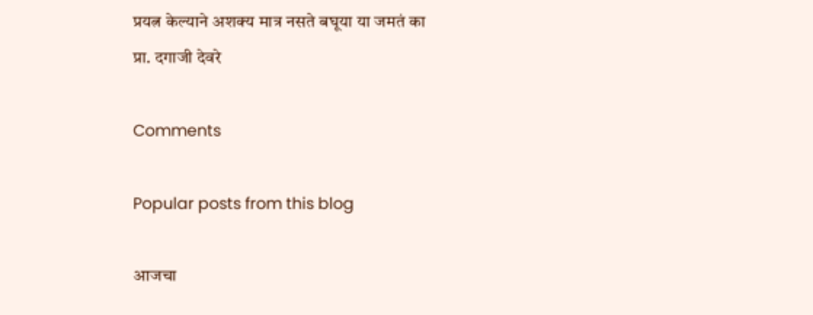प्रयत्न केल्याने अशक्य मात्र नसते बघूया या जमतं का
प्रा. दगाजी देवरे

Comments

Popular posts from this blog

आजचा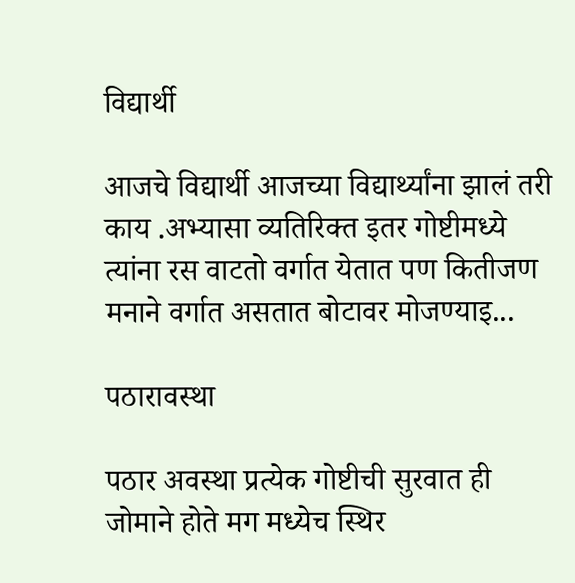विद्यार्थी

आजचे विद्यार्थी आजच्या विद्यार्थ्यांना झालं तरी काय .अभ्यासा व्यतिरिक्त इतर गोष्टीमध्ये त्यांना रस वाटतो वर्गात येतात पण कितीजण मनाने वर्गात असतात बोटावर मोजण्याइ...

पठारावस्था

पठार अवस्था प्रत्येक गोष्टीची सुरवात ही जोमाने होते मग मध्येच स्थिर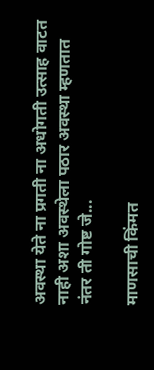अवस्था येते ना प्रगती ना अधोगती उत्साह वाटत नाही अशा अवस्थेला पठार अवस्था म्हणतात नंतर ती गोष्ट जे...

माणसाची किंमत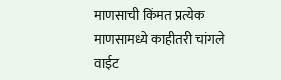माणसाची किंमत प्रत्येक माणसामध्ये काहीतरी चांगले वाईट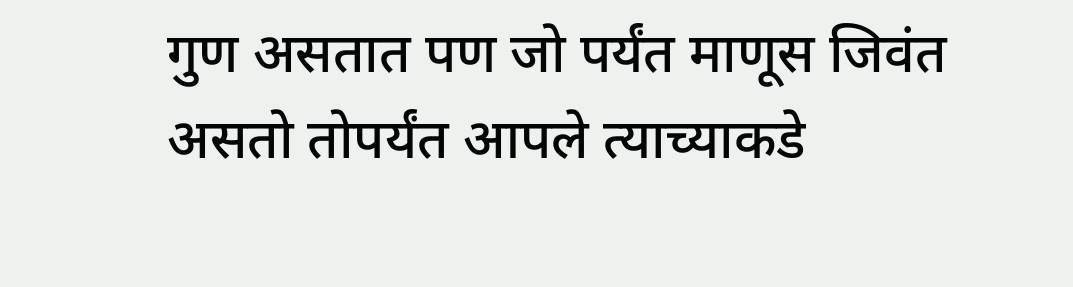गुण असतात पण जो पर्यंत माणूस जिवंत असतो तोपर्यंत आपले त्याच्याकडे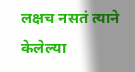लक्षच नसतं त्याने केलेल्या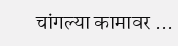चांगल्या कामावर ...